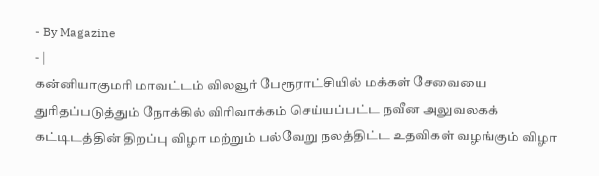- By Magazine
- |
கன்னியாகுமரி மாவட்டம் விலவூர் பேரூராட்சியில் மக்கள் சேவையை துரிதப்படுத்தும் நோக்கில் விரிவாக்கம் செய்யப்பட்ட நவீன அலுவலகக் கட்டிடத்தின் திறப்பு விழா மற்றும் பல்வேறு நலத்திட்ட உதவிகள் வழங்கும் விழா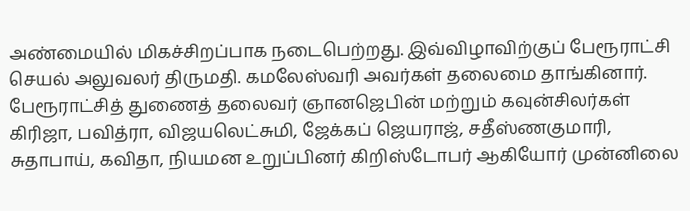அண்மையில் மிகச்சிறப்பாக நடைபெற்றது. இவ்விழாவிற்குப் பேரூராட்சி செயல் அலுவலர் திருமதி. கமலேஸ்வரி அவர்கள் தலைமை தாங்கினார். பேரூராட்சித் துணைத் தலைவர் ஞானஜெபின் மற்றும் கவுன்சிலர்கள் கிரிஜா, பவித்ரா, விஜயலெட்சுமி, ஜேக்கப் ஜெயராஜ், சதீஸ்ணகுமாரி, சுதாபாய், கவிதா, நியமன உறுப்பினர் கிறிஸ்டோபர் ஆகியோர் முன்னிலை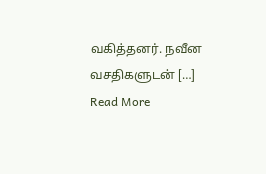வகித்தனர். நவீன வசதிகளுடன் […]
Read More